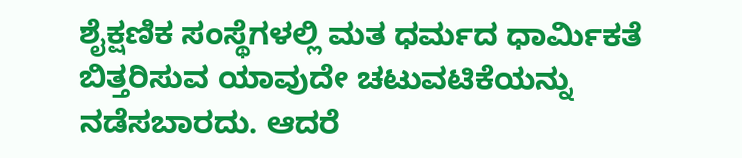ಶೈಕ್ಷಣಿಕ ಸಂಸ್ಥೆಗಳಲ್ಲಿ ಮತ ಧರ್ಮದ ಧಾರ್ಮಿಕತೆ ಬಿತ್ತರಿಸುವ ಯಾವುದೇ ಚಟುವಟಿಕೆಯನ್ನು ನಡೆಸಬಾರದು. ಆದರೆ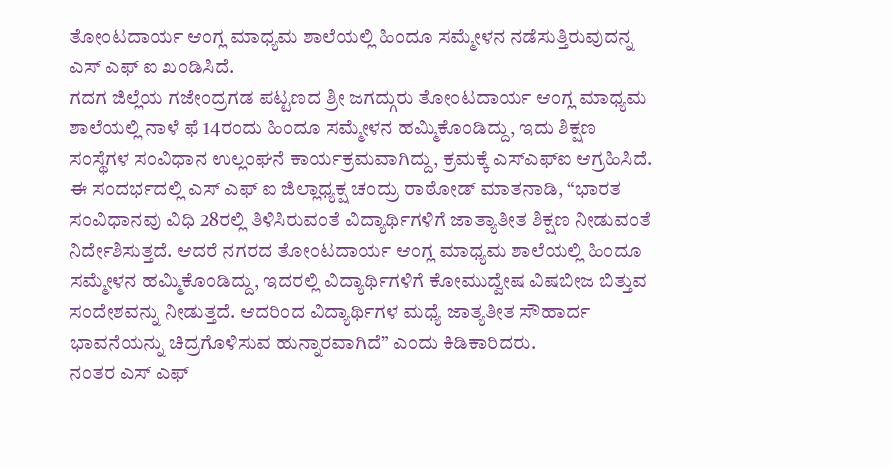ತೋಂಟದಾರ್ಯ ಆಂಗ್ಲ ಮಾಧ್ಯಮ ಶಾಲೆಯಲ್ಲಿ ಹಿಂದೂ ಸಮ್ಮೇಳನ ನಡೆಸುತ್ತಿರುವುದನ್ನ ಎಸ್ ಎಫ್ ಐ ಖಂಡಿಸಿದೆ.
ಗದಗ ಜಿಲ್ಲೆಯ ಗಜೇಂದ್ರಗಡ ಪಟ್ಟಣದ ಶ್ರೀ ಜಗದ್ಗುರು ತೋಂಟದಾರ್ಯ ಆಂಗ್ಲ ಮಾಧ್ಯಮ ಶಾಲೆಯಲ್ಲಿ ನಾಳೆ ಫೆ 14ರಂದು ಹಿಂದೂ ಸಮ್ಮೇಳನ ಹಮ್ಮಿಕೊಂಡಿದ್ದು, ಇದು ಶಿಕ್ಷಣ ಸಂಸ್ಥೆಗಳ ಸಂವಿಧಾನ ಉಲ್ಲಂಘನೆ ಕಾರ್ಯಕ್ರಮವಾಗಿದ್ದು, ಕ್ರಮಕ್ಕೆ ಎಸ್ಎಫ್ಐ ಆಗ್ರಹಿಸಿದೆ.
ಈ ಸಂದರ್ಭದಲ್ಲಿ ಎಸ್ ಎಫ್ ಐ ಜಿಲ್ಲಾಧ್ಯಕ್ಷ ಚಂದ್ರು ರಾಠೋಡ್ ಮಾತನಾಡಿ, “ಭಾರತ ಸಂವಿಧಾನವು ವಿಧಿ 28ರಲ್ಲಿ ತಿಳಿಸಿರುವಂತೆ ವಿದ್ಯಾರ್ಥಿಗಳಿಗೆ ಜಾತ್ಯಾತೀತ ಶಿಕ್ಷಣ ನೀಡುವಂತೆ ನಿರ್ದೇಶಿಸುತ್ತದೆ. ಆದರೆ ನಗರದ ತೋಂಟದಾರ್ಯ ಆಂಗ್ಲ ಮಾಧ್ಯಮ ಶಾಲೆಯಲ್ಲಿ ಹಿಂದೂ ಸಮ್ಮೇಳನ ಹಮ್ಮಿಕೊಂಡಿದ್ದು, ಇದರಲ್ಲಿ ವಿದ್ಯಾರ್ಥಿಗಳಿಗೆ ಕೋಮುದ್ವೇಷ ವಿಷಬೀಜ ಬಿತ್ತುವ ಸಂದೇಶವನ್ನು ನೀಡುತ್ತದೆ. ಆದರಿಂದ ವಿದ್ಯಾರ್ಥಿಗಳ ಮಧ್ಯೆ ಜಾತ್ಯತೀತ ಸೌಹಾರ್ದ ಭಾವನೆಯನ್ನು ಚಿದ್ರಗೊಳಿಸುವ ಹುನ್ನಾರವಾಗಿದೆ” ಎಂದು ಕಿಡಿಕಾರಿದರು.
ನಂತರ ಎಸ್ ಎಫ್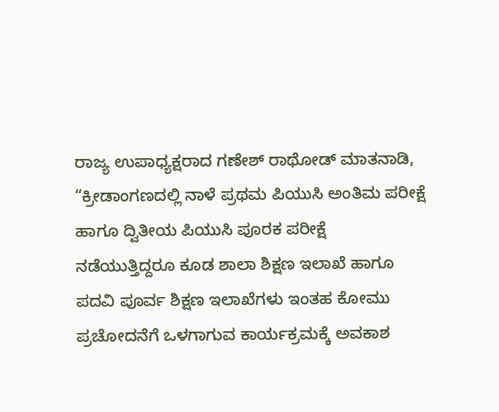ರಾಜ್ಯ ಉಪಾಧ್ಯಕ್ಷರಾದ ಗಣೇಶ್ ರಾಥೋಡ್ ಮಾತನಾಡಿ, “ಕ್ರೀಡಾಂಗಣದಲ್ಲಿ ನಾಳೆ ಪ್ರಥಮ ಪಿಯುಸಿ ಅಂತಿಮ ಪರೀಕ್ಷೆ ಹಾಗೂ ದ್ವಿತೀಯ ಪಿಯುಸಿ ಪೂರಕ ಪರೀಕ್ಷೆ ನಡೆಯುತ್ತಿದ್ದರೂ ಕೂಡ ಶಾಲಾ ಶಿಕ್ಷಣ ಇಲಾಖೆ ಹಾಗೂ ಪದವಿ ಪೂರ್ವ ಶಿಕ್ಷಣ ಇಲಾಖೆಗಳು ಇಂತಹ ಕೋಮು ಪ್ರಚೋದನೆಗೆ ಒಳಗಾಗುವ ಕಾರ್ಯಕ್ರಮಕ್ಕೆ ಅವಕಾಶ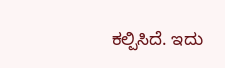ಕಲ್ಪಿಸಿದೆ. ಇದು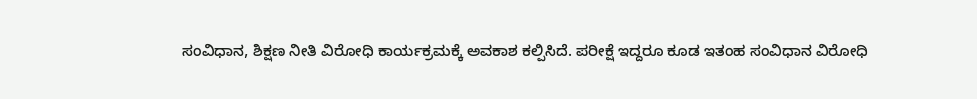ಸಂವಿಧಾನ, ಶಿಕ್ಷಣ ನೀತಿ ವಿರೋಧಿ ಕಾರ್ಯಕ್ರಮಕ್ಕೆ ಅವಕಾಶ ಕಲ್ಪಿಸಿದೆ. ಪರೀಕ್ಷೆ ಇದ್ದರೂ ಕೂಡ ಇತಂಹ ಸಂವಿಧಾನ ವಿರೋಧಿ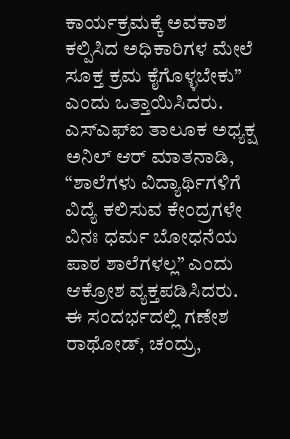ಕಾರ್ಯಕ್ರಮಕ್ಕೆ ಅವಕಾಶ ಕಲ್ಪಿಸಿದ ಅಧಿಕಾರಿಗಳ ಮೇಲೆ ಸೂಕ್ತ ಕ್ರಮ ಕೈಗೊಳ್ಳಬೇಕು” ಎಂದು ಒತ್ತಾಯಿಸಿದರು.
ಎಸ್ಎಫ್ಐ ತಾಲೂಕ ಅಧ್ಯಕ್ಷ ಅನಿಲ್ ಆರ್ ಮಾತನಾಡಿ, “ಶಾಲೆಗಳು ವಿದ್ಯಾರ್ಥಿಗಳಿಗೆ ವಿದ್ಯೆ ಕಲಿಸುವ ಕೇಂದ್ರಗಳೇ ವಿನಃ ಧರ್ಮ ಬೋಧನೆಯ ಪಾಠ ಶಾಲೆಗಳಲ್ಲ” ಎಂದು ಆಕ್ರೋಶ ವ್ಯಕ್ತಪಡಿಸಿದರು.
ಈ ಸಂದರ್ಭದಲ್ಲಿ ಗಣೇಶ ರಾಥೋಡ್, ಚಂದ್ರು,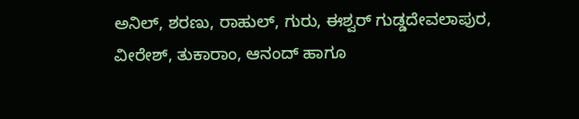ಅನಿಲ್, ಶರಣು, ರಾಹುಲ್, ಗುರು, ಈಶ್ವರ್ ಗುಡ್ಡದೇವಲಾಪುರ, ವೀರೇಶ್, ತುಕಾರಾಂ, ಆನಂದ್ ಹಾಗೂ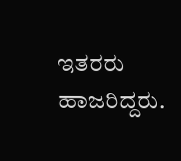ಇತರರು ಹಾಜರಿದ್ದರು.